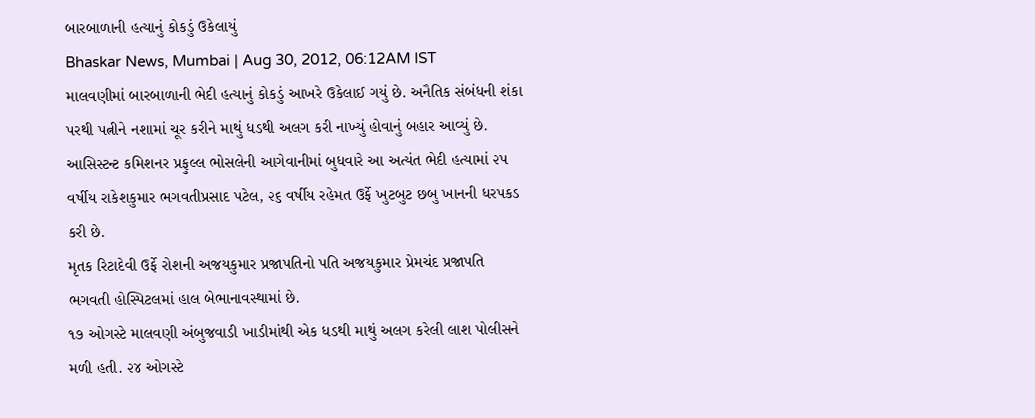બારબાળાની હત્યાનું કોકડું ઉકેલાયું
Bhaskar News, Mumbai | Aug 30, 2012, 06:12AM IST
માલવણીમાં બારબાળાની ભેદી હત્યાનું કોકડું આખરે ઉકેલાઈ ગયું છે. અનૈતિક સંબંધની શંકા પરથી પત્નીને નશામાં ચૂર કરીને માથું ધડથી અલગ કરી નાખ્યું હોવાનું બહાર આવ્યું છે.
આસિસ્ટન્ટ કમિશનર પ્રફુલ્લ ભોસલેની આગેવાનીમાં બુધવારે આ અત્યંત ભેદી હત્યામાં ૨પ વર્ષીય રાકેશકુમાર ભગવતીપ્રસાદ પટેલ, ૨૬ વર્ષીય રહેમત ઉર્ફે ખુટબુટ છબુ ખાનની ધરપકડ કરી છે.
મૃતક રિટાદેવી ઉર્ફે રોશની અજયકુમાર પ્રજાપતિનો પતિ અજયકુમાર પ્રેમચંદ પ્રજાપતિ ભગવતી હોસ્પિટલમાં હાલ બેભાનાવસ્થામાં છે.
૧૭ ઓગસ્ટે માલવણી અંબુજવાડી ખાડીમાંથી એક ધડથી માથું અલગ કરેલી લાશ પોલીસને મળી હતી. ૨૪ ઓગસ્ટે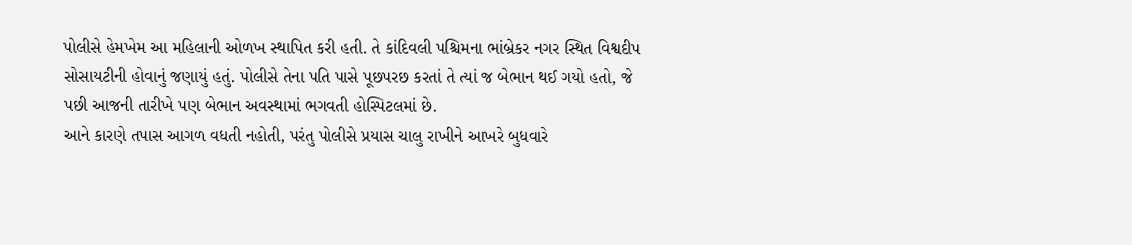પોલીસે હેમખેમ આ મહિલાની ઓળખ સ્થાપિત કરી હતી. તે કાંદિવલી પશ્ચિમના ભાંબ્રેકર નગર સ્થિત વિશ્વદીપ સોસાયટીની હોવાનું જણાયું હતું. પોલીસે તેના પતિ પાસે પૂછપરછ કરતાં તે ત્યાં જ બેભાન થઈ ગયો હતો, જે પછી આજની તારીખે પણ બેભાન અવસ્થામાં ભગવતી હોસ્પિટલમાં છે.
આને કારણે તપાસ આગળ વધતી નહોતી, પરંતુ પોલીસે પ્રયાસ ચાલુ રાખીને આખરે બુધવારે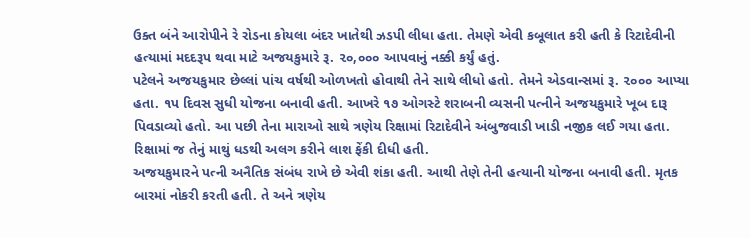ઉક્ત બંને આરોપીને રે રોડના કોયલા બંદર ખાતેથી ઝડપી લીધા હતા. તેમણે એવી કબૂલાત કરી હતી કે રિટાદેવીની હત્યામાં મદદરૂપ થવા માટે અજયકુમારે રૂ. ૨૦,૦૦૦ આપવાનું નક્કી કર્યું હતું.
પટેલને અજયકુમાર છેલ્લાં પાંચ વર્ષથી ઓળખતો હોવાથી તેને સાથે લીધો હતો. તેમને એડવાન્સમાં રૂ. ૨૦૦૦ આપ્યા હતા. ૧પ દિવસ સુધી યોજના બનાવી હતી. આખરે ૧૭ ઓગસ્ટે શરાબની વ્યસની પત્નીને અજયકુમારે ખૂબ દારૂ પિવડાવ્યો હતો. આ પછી તેના મારાઓ સાથે ત્રણેય રિક્ષામાં રિટાદેવીને અંબુજવાડી ખાડી નજીક લઈ ગયા હતા. રિક્ષામાં જ તેનું માથું ધડથી અલગ કરીને લાશ ફેંકી દીધી હતી.
અજયકુમારને પત્ની અનૈતિક સંબંધ રાખે છે એવી શંકા હતી. આથી તેણે તેની હત્યાની યોજના બનાવી હતી. મૃતક બારમાં નોકરી કરતી હતી. તે અને ત્રણેય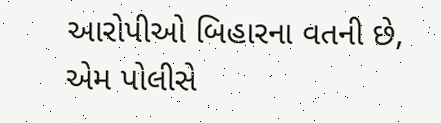આરોપીઓ બિહારના વતની છે, એમ પોલીસે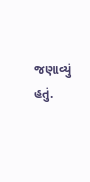જણાવ્યું હતું.